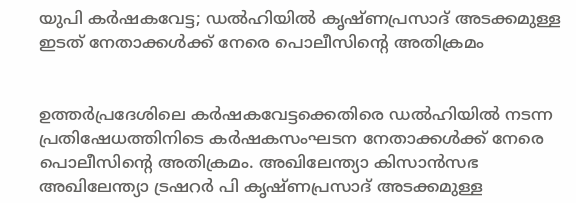യുപി കര്‍ഷകവേട്ട; ഡല്‍ഹിയില്‍ കൃഷ്ണപ്രസാദ് അടക്കമുള്ള ഇടത് നേതാക്കള്‍ക്ക് നേരെ പൊലീസിന്റെ അതിക്രമം


ഉത്തര്‍പ്രദേശിലെ കര്‍ഷകവേട്ടക്കെതിരെ ഡല്‍ഹിയില്‍ നടന്ന പ്രതിഷേധത്തിനിടെ കര്‍ഷകസംഘടന നേതാക്കള്‍ക്ക് നേരെ പൊലീസിന്റെ അതിക്രമം. അഖിലേന്ത്യാ കിസാന്‍സഭ അഖിലേന്ത്യാ ട്രഷറര്‍ പി കൃഷ്ണപ്രസാദ് അടക്കമുള്ള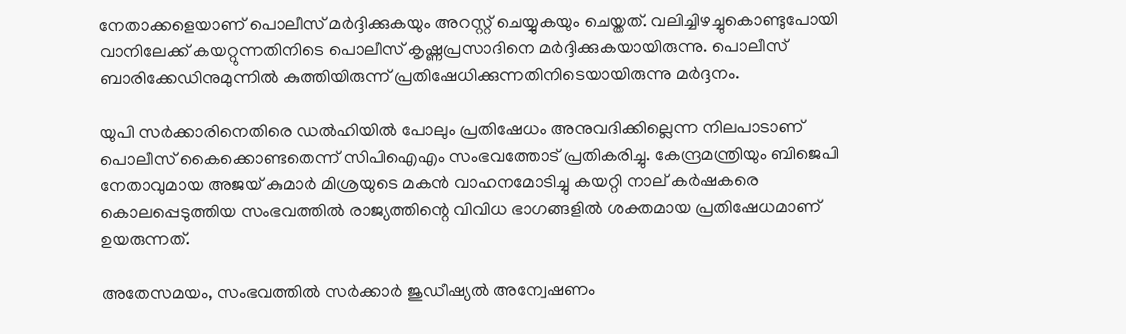നേതാക്കളെയാണ് പൊലീസ് മര്‍ദ്ദിക്കുകയും അറസ്റ്റ് ചെയ്യുകയും ചെയ്തത്. വലിച്ചിഴച്ചുകൊണ്ടുപോയി വാനിലേക്ക് കയറ്റുന്നതിനിടെ പൊലീസ് കൃഷ്ണപ്രസാദിനെ മര്‍ദ്ദിക്കുകയായിരുന്നു. പൊലീസ് ബാരിക്കേഡിനുമുന്നില്‍ കുത്തിയിരുന്ന് പ്രതിഷേധിക്കുന്നതിനിടെയായിരുന്നു മര്‍ദ്ദനം.

യുപി സര്‍ക്കാരിനെതിരെ ഡല്‍ഹിയില്‍ പോലും പ്രതിഷേധം അനുവദിക്കില്ലെന്ന നിലപാടാണ് പൊലീസ് കൈക്കൊണ്ടതെന്ന് സിപിഐഎം സംഭവത്തോട് പ്രതികരിച്ചു. കേന്ദ്രമന്ത്രിയും ബിജെപി നേതാവുമായ അജയ് കുമാര്‍ മിശ്രയുടെ മകന്‍ വാഹനമോടിച്ചു കയറ്റി നാല് കര്‍ഷകരെ കൊലപ്പെടുത്തിയ സംഭവത്തില്‍ രാജ്യത്തിന്റെ വിവിധ ഭാഗങ്ങളില്‍ ശക്തമായ പ്രതിഷേധമാണ് ഉയരുന്നത്.

അതേസമയം, സംഭവത്തില്‍ സര്‍ക്കാര്‍ ജുഡീഷ്യല്‍ അന്വേഷണം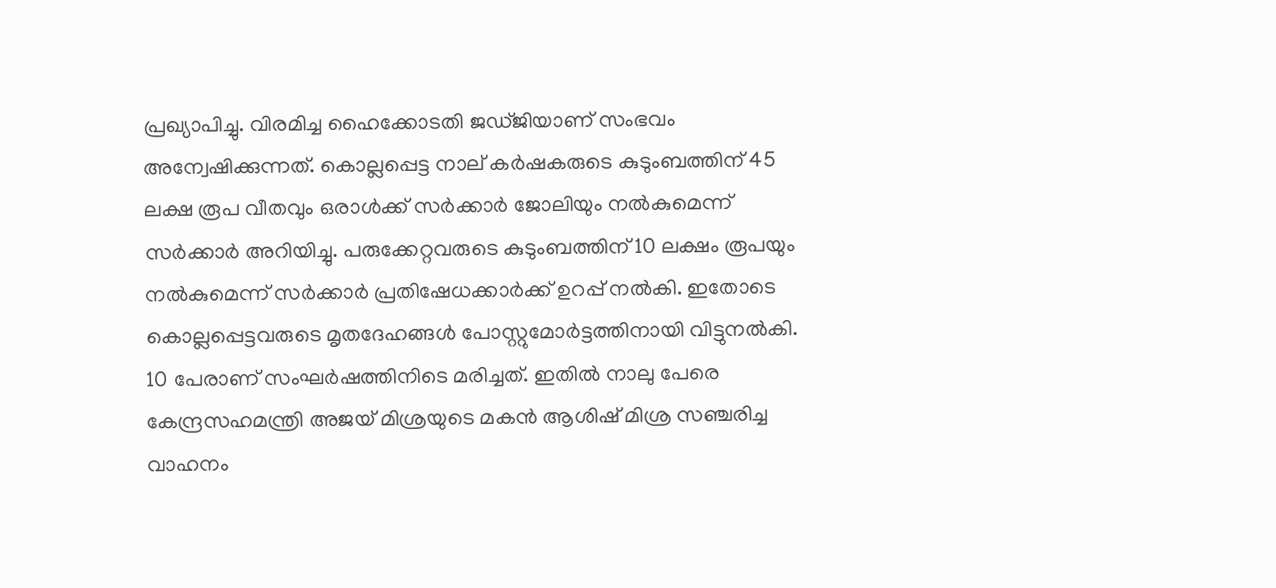പ്രഖ്യാപിച്ചു. വിരമിച്ച ഹൈക്കോടതി ജഡ്ജിയാണ് സംഭവം അന്വേഷിക്കുന്നത്. കൊല്ലപ്പെട്ട നാല് കര്‍ഷകരുടെ കുടുംബത്തിന് 45 ലക്ഷ രൂപ വീതവും ഒരാള്‍ക്ക് സര്‍ക്കാര്‍ ജോലിയും നല്‍കുമെന്ന് സര്‍ക്കാര്‍ അറിയിച്ചു. പരുക്കേറ്റവരുടെ കുടുംബത്തിന് 10 ലക്ഷം രൂപയും നല്‍കുമെന്ന് സര്‍ക്കാര്‍ പ്രതിഷേധക്കാര്‍ക്ക് ഉറപ്പ് നല്‍കി. ഇതോടെ കൊല്ലപ്പെട്ടവരുടെ മൃതദേഹങ്ങള്‍ പോസ്റ്റുമോര്‍ട്ടത്തിനായി വിട്ടുനല്‍കി. 10 പേരാണ് സംഘര്‍ഷത്തിനിടെ മരിച്ചത്. ഇതില്‍ നാലു പേരെ കേന്ദ്രസഹമന്ത്രി അജയ് മിശ്രയുടെ മകന്‍ ആശിഷ് മിശ്ര സഞ്ചരിച്ച വാഹനം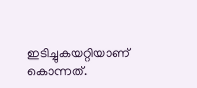ഇടിച്ചുകയറ്റിയാണ് കൊന്നത്.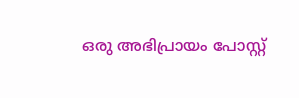ഒരു അഭിപ്രായം പോസ്റ്റ്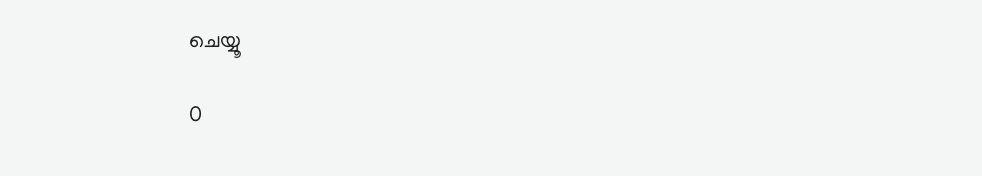ചെയ്യൂ

0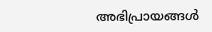അഭിപ്രായങ്ങള്‍